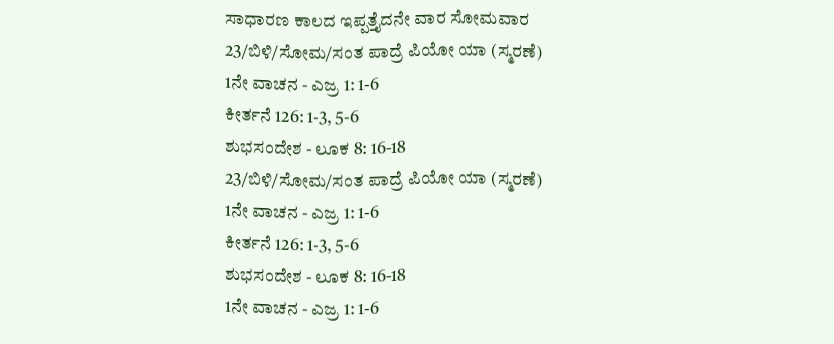ಸಾಧಾರಣ ಕಾಲದ ಇಪ್ಪತ್ತೈದನೇ ವಾರ ಸೋಮವಾರ
23/ಬಿಳಿ/ಸೋಮ/ಸಂತ ಪಾದ್ರೆ ಪಿಯೋ ಯಾ (ಸ್ಮರಣೆ)
1ನೇ ವಾಚನ - ಎಜ್ರ 1: 1-6
ಕೀರ್ತನೆ 126: 1-3, 5-6
ಶುಭಸಂದೇಶ - ಲೂಕ 8: 16-18
23/ಬಿಳಿ/ಸೋಮ/ಸಂತ ಪಾದ್ರೆ ಪಿಯೋ ಯಾ (ಸ್ಮರಣೆ)
1ನೇ ವಾಚನ - ಎಜ್ರ 1: 1-6
ಕೀರ್ತನೆ 126: 1-3, 5-6
ಶುಭಸಂದೇಶ - ಲೂಕ 8: 16-18
1ನೇ ವಾಚನ - ಎಜ್ರ 1: 1-6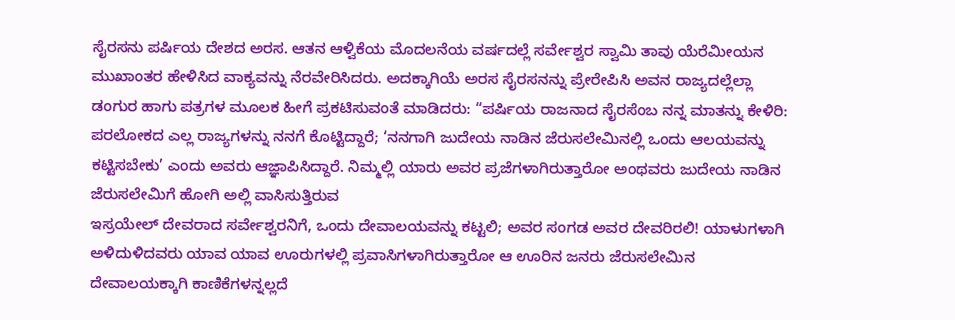ಸೈರಸನು ಪರ್ಷಿಯ ದೇಶದ ಅರಸ. ಆತನ ಆಳ್ವಿಕೆಯ ಮೊದಲನೆಯ ವರ್ಷದಲ್ಲೆ ಸರ್ವೇಶ್ವರ ಸ್ವಾಮಿ ತಾವು ಯೆರೆಮೀಯನ ಮುಖಾಂತರ ಹೇಳಿಸಿದ ವಾಕ್ಯವನ್ನು ನೆರವೇರಿಸಿದರು. ಅದಕ್ಕಾಗಿಯೆ ಅರಸ ಸೈರಸನನ್ನು ಪ್ರೇರೇಪಿಸಿ ಅವನ ರಾಜ್ಯದಲ್ಲೆಲ್ಲಾ ಡಂಗುರ ಹಾಗು ಪತ್ರಗಳ ಮೂಲಕ ಹೀಗೆ ಪ್ರಕಟಿಸುವಂತೆ ಮಾಡಿದರು: “ಪರ್ಷಿಯ ರಾಜನಾದ ಸೈರಸೆಂಬ ನನ್ನ ಮಾತನ್ನು ಕೇಳಿರಿ: ಪರಲೋಕದ ಎಲ್ಲ ರಾಜ್ಯಗಳನ್ನು ನನಗೆ ಕೊಟ್ಟಿದ್ದಾರೆ; ‘ನನಗಾಗಿ ಜುದೇಯ ನಾಡಿನ ಜೆರುಸಲೇಮಿನಲ್ಲಿ ಒಂದು ಆಲಯವನ್ನು ಕಟ್ಟಿಸಬೇಕು’ ಎಂದು ಅವರು ಆಜ್ಞಾಪಿಸಿದ್ದಾರೆ. ನಿಮ್ಮಲ್ಲಿ ಯಾರು ಅವರ ಪ್ರಜೆಗಳಾಗಿರುತ್ತಾರೋ ಅಂಥವರು ಜುದೇಯ ನಾಡಿನ ಜೆರುಸಲೇಮಿಗೆ ಹೋಗಿ ಅಲ್ಲಿ ವಾಸಿಸುತ್ತಿರುವ
ಇಸ್ರಯೇಲ್ ದೇವರಾದ ಸರ್ವೇಶ್ವರನಿಗೆ, ಒಂದು ದೇವಾಲಯವನ್ನು ಕಟ್ಟಲಿ; ಅವರ ಸಂಗಡ ಅವರ ದೇವರಿರಲಿ! ಯಾಳುಗಳಾಗಿ ಅಳಿದುಳಿದವರು ಯಾವ ಯಾವ ಊರುಗಳಲ್ಲಿ ಪ್ರವಾಸಿಗಳಾಗಿರುತ್ತಾರೋ ಆ ಊರಿನ ಜನರು ಜೆರುಸಲೇಮಿನ ದೇವಾಲಯಕ್ಕಾಗಿ ಕಾಣಿಕೆಗಳನ್ನಲ್ಲದೆ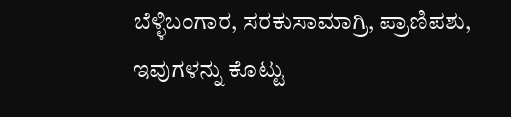ಬೆಳ್ಳಿಬಂಗಾರ, ಸರಕುಸಾಮಾಗ್ರಿ, ಪ್ರಾಣಿಪಶು, ಇವುಗಳನ್ನು ಕೊಟ್ಟು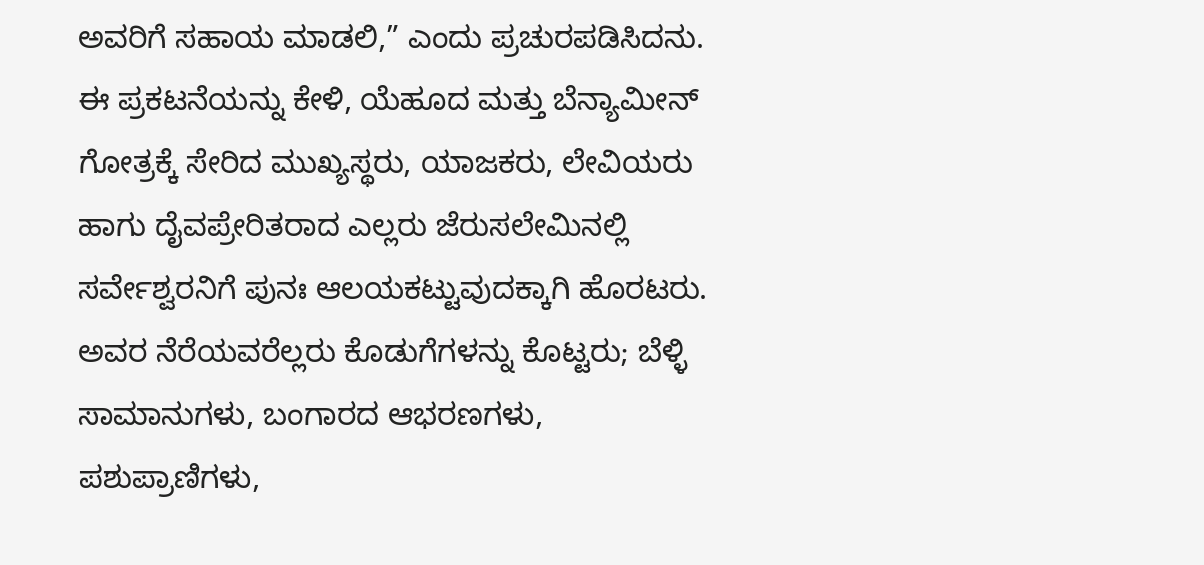ಅವರಿಗೆ ಸಹಾಯ ಮಾಡಲಿ,” ಎಂದು ಪ್ರಚುರಪಡಿಸಿದನು. ಈ ಪ್ರಕಟನೆಯನ್ನು ಕೇಳಿ, ಯೆಹೂದ ಮತ್ತು ಬೆನ್ಯಾಮೀನ್ ಗೋತ್ರಕ್ಕೆ ಸೇರಿದ ಮುಖ್ಯಸ್ಥರು, ಯಾಜಕರು, ಲೇವಿಯರು ಹಾಗು ದೈವಪ್ರೇರಿತರಾದ ಎಲ್ಲರು ಜೆರುಸಲೇಮಿನಲ್ಲಿ ಸರ್ವೇಶ್ವರನಿಗೆ ಪುನಃ ಆಲಯಕಟ್ಟುವುದಕ್ಕಾಗಿ ಹೊರಟರು. ಅವರ ನೆರೆಯವರೆಲ್ಲರು ಕೊಡುಗೆಗಳನ್ನು ಕೊಟ್ಟರು; ಬೆಳ್ಳಿ ಸಾಮಾನುಗಳು, ಬಂಗಾರದ ಆಭರಣಗಳು, ಪಶುಪ್ರಾಣಿಗಳು,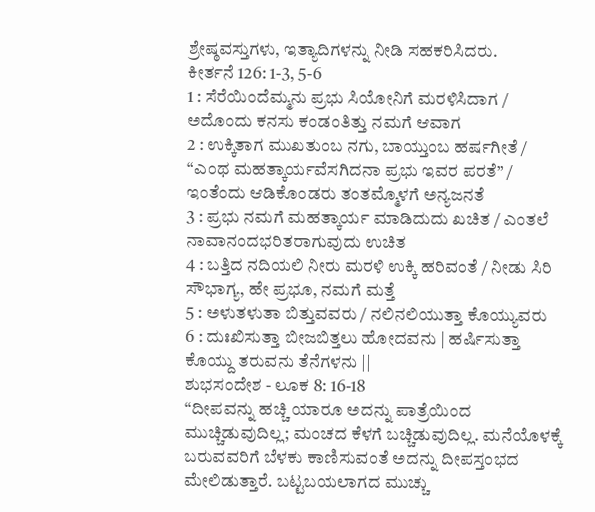ಶ್ರೇಷ್ಠವಸ್ತುಗಳು, ಇತ್ಯಾದಿಗಳನ್ನು ನೀಡಿ ಸಹಕರಿಸಿದರು.
ಕೀರ್ತನೆ 126: 1-3, 5-6
1 : ಸೆರೆಯಿಂದೆಮ್ಮನು ಪ್ರಭು ಸಿಯೋನಿಗೆ ಮರಳಿಸಿದಾಗ / ಅದೊಂದು ಕನಸು ಕಂಡಂತಿತ್ತು ನಮಗೆ ಆವಾಗ
2 : ಉಕ್ಕಿತಾಗ ಮುಖತುಂಬ ನಗು, ಬಾಯ್ತುಂಬ ಹರ್ಷಗೀತೆ / “ಎಂಥ ಮಹತ್ಕಾರ್ಯವೆಸಗಿದನಾ ಪ್ರಭು ಇವರ ಪರತೆ” / ಇಂತೆಂದು ಆಡಿಕೊಂಡರು ತಂತಮ್ಮೊಳಗೆ ಅನ್ಯಜನತೆ
3 : ಪ್ರಭು ನಮಗೆ ಮಹತ್ಕಾರ್ಯ ಮಾಡಿದುದು ಖಚಿತ / ಎಂತಲೆ ನಾವಾನಂದಭರಿತರಾಗುವುದು ಉಚಿತ
4 : ಬತ್ತಿದ ನದಿಯಲಿ ನೀರು ಮರಳಿ ಉಕ್ಕಿ ಹರಿವಂತೆ / ನೀಡು ಸಿರಿ ಸೌಭಾಗ್ಯ, ಹೇ ಪ್ರಭೂ, ನಮಗೆ ಮತ್ತೆ
5 : ಅಳುತಳುತಾ ಬಿತ್ತುವವರು / ನಲಿನಲಿಯುತ್ತಾ ಕೊಯ್ಯುವರು
6 : ದುಃಖಿಸುತ್ತಾ ಬೀಜಬಿತ್ತಲು ಹೋದವನು | ಹರ್ಷಿಸುತ್ತಾ ಕೊಯ್ದು ತರುವನು ತೆನೆಗಳನು ||
ಶುಭಸಂದೇಶ - ಲೂಕ 8: 16-18
“ದೀಪವನ್ನು ಹಚ್ಚಿ ಯಾರೂ ಅದನ್ನು ಪಾತ್ರೆಯಿಂದ ಮುಚ್ಚಿಡುವುದಿಲ್ಲ; ಮಂಚದ ಕೆಳಗೆ ಬಚ್ಚಿಡುವುದಿಲ್ಲ. ಮನೆಯೊಳಕ್ಕೆ ಬರುವವರಿಗೆ ಬೆಳಕು ಕಾಣಿಸುವಂತೆ ಅದನ್ನು ದೀಪಸ್ತಂಭದ ಮೇಲಿಡುತ್ತಾರೆ. ಬಟ್ಟಬಯಲಾಗದ ಮುಚ್ಚು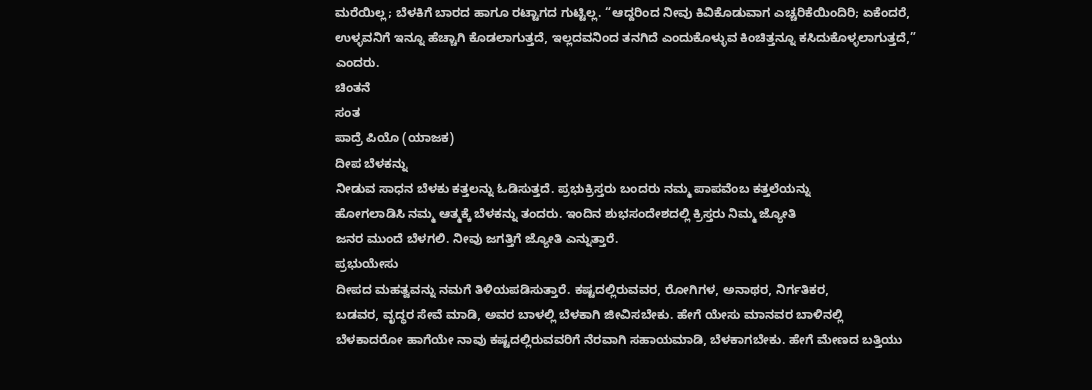ಮರೆಯಿಲ್ಲ; ಬೆಳಕಿಗೆ ಬಾರದ ಹಾಗೂ ರಟ್ಟಾಗದ ಗುಟ್ಟಿಲ್ಲ. “ಆದ್ದರಿಂದ ನೀವು ಕಿವಿಕೊಡುವಾಗ ಎಚ್ಚರಿಕೆಯಿಂದಿರಿ; ಏಕೆಂದರೆ, ಉಳ್ಳವನಿಗೆ ಇನ್ನೂ ಹೆಚ್ಚಾಗಿ ಕೊಡಲಾಗುತ್ತದೆ, ಇಲ್ಲದವನಿಂದ ತನಗಿದೆ ಎಂದುಕೊಳ್ಳುವ ಕಿಂಚಿತ್ತನ್ನೂ ಕಸಿದುಕೊಳ್ಳಲಾಗುತ್ತದೆ,” ಎಂದರು.
ಚಿಂತನೆ
ಸಂತ
ಪಾದ್ರೆ ಪಿಯೊ (ಯಾಜಕ)
ದೀಪ ಬೆಳಕನ್ನು
ನೀಡುವ ಸಾಧನ ಬೆಳಕು ಕತ್ತಲನ್ನು ಓಡಿಸುತ್ತದೆ. ಪ್ರಭುಕ್ರಿಸ್ತರು ಬಂದರು ನಮ್ಮ ಪಾಪವೆಂಬ ಕತ್ತಲೆಯನ್ನು
ಹೋಗಲಾಡಿಸಿ ನಮ್ಮ ಆತ್ಮಕ್ಕೆ ಬೆಳಕನ್ನು ತಂದರು. ಇಂದಿನ ಶುಭಸಂದೇಶದಲ್ಲಿ ಕ್ರಿಸ್ತರು ನಿಮ್ಮ ಜ್ಯೋತಿ
ಜನರ ಮುಂದೆ ಬೆಳಗಲಿ. ನೀವು ಜಗತ್ತಿಗೆ ಜ್ಯೋತಿ ಎನ್ನುತ್ತಾರೆ.
ಪ್ರಭುಯೇಸು
ದೀಪದ ಮಹತ್ವವನ್ನು ನಮಗೆ ತಿಳಿಯಪಡಿಸುತ್ತಾರೆ. ಕಷ್ಟದಲ್ಲಿರುವವರ, ರೋಗಿಗಳ, ಅನಾಥರ, ನಿರ್ಗತಿಕರ,
ಬಡವರ, ವೃದ್ಧರ ಸೇವೆ ಮಾಡಿ, ಅವರ ಬಾಳಲ್ಲಿ ಬೆಳಕಾಗಿ ಜೀವಿಸಬೇಕು. ಹೇಗೆ ಯೇಸು ಮಾನವರ ಬಾಳಿನಲ್ಲಿ
ಬೆಳಕಾದರೋ ಹಾಗೆಯೇ ನಾವು ಕಷ್ಟದಲ್ಲಿರುವವರಿಗೆ ನೆರವಾಗಿ ಸಹಾಯಮಾಡಿ, ಬೆಳಕಾಗಬೇಕು. ಹೇಗೆ ಮೇಣದ ಬತ್ತಿಯು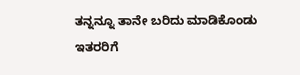ತನ್ನನ್ನೂ ತಾನೇ ಬರಿದು ಮಾಡಿಕೊಂಡು ಇತರರಿಗೆ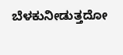ಬೆಳಕುನೀಡುತ್ತದೋ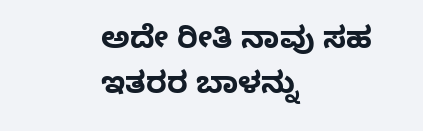ಅದೇ ರೀತಿ ನಾವು ಸಹ ಇತರರ ಬಾಳನ್ನು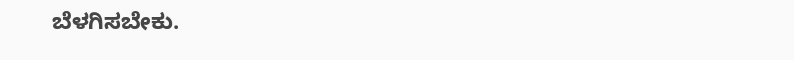ಬೆಳಗಿಸಬೇಕು.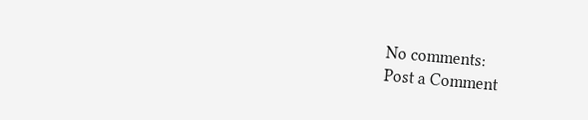No comments:
Post a Comment